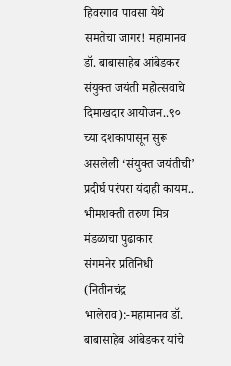हिवरगाव पावसा येथे समतेचा जागर! महामानव डॉ. बाबासाहेब आंबेडकर संयुक्त जयंती महोत्सवाचे दिमाखदार आयोजन..९० च्या दशकापासून सुरू असलेली ‘संयुक्त जयंतीची’ प्रदीर्घ परंपरा यंदाही कायम.. भीमशक्ती तरुण मित्र मंडळाचा पुढाकार
संगमनेर प्रतिनिधी (नितीनचंद्र भालेराव):-महामानव डॉ. बाबासाहेब आंबेडकर यांचे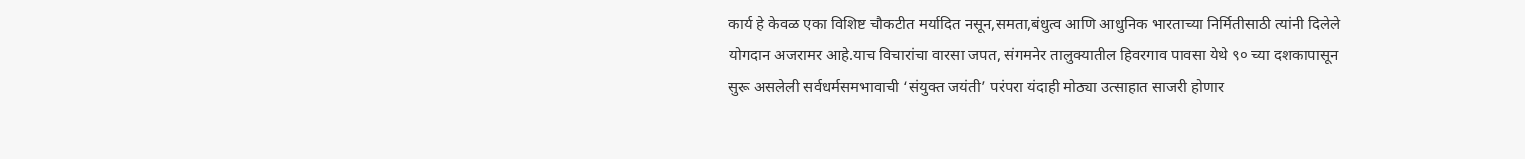कार्य हे केवळ एका विशिष्ट चौकटीत मर्यादित नसून,समता,बंधुत्व आणि आधुनिक भारताच्या निर्मितीसाठी त्यांनी दिलेले योगदान अजरामर आहे.याच विचारांचा वारसा जपत, संगमनेर तालुक्यातील हिवरगाव पावसा येथे ९० च्या दशकापासून सुरू असलेली सर्वधर्मसमभावाची ‘संयुक्त जयंती’ परंपरा यंदाही मोठ्या उत्साहात साजरी होणार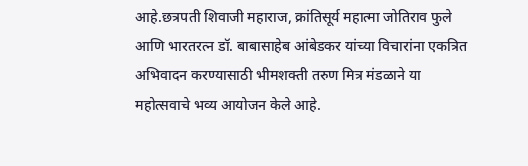आहे.छत्रपती शिवाजी महाराज, क्रांतिसूर्य महात्मा जोतिराव फुले आणि भारतरत्न डॉ. बाबासाहेब आंबेडकर यांच्या विचारांना एकत्रित अभिवादन करण्यासाठी भीमशक्ती तरुण मित्र मंडळाने या महोत्सवाचे भव्य आयोजन केले आहे.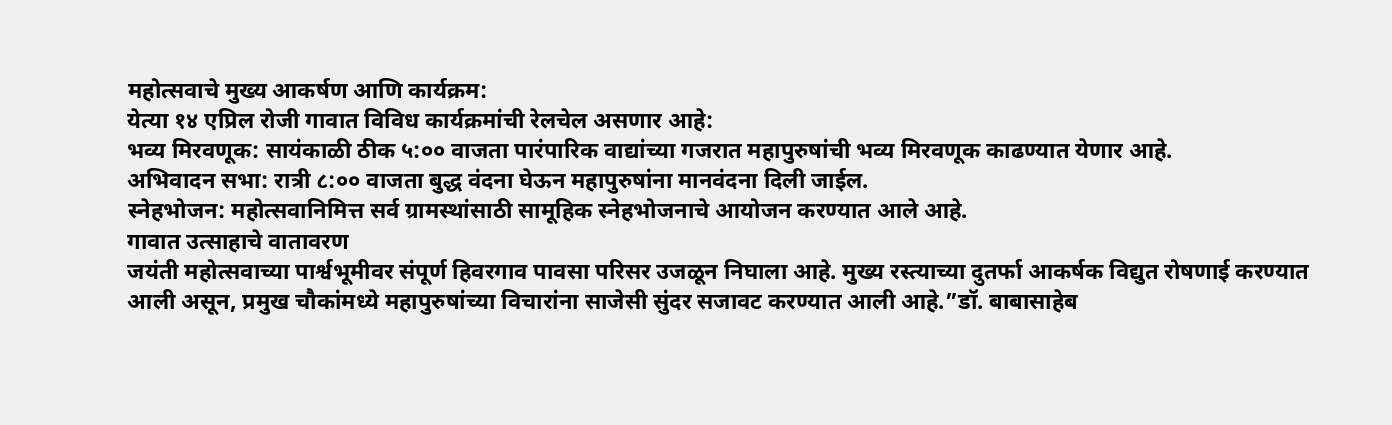महोत्सवाचे मुख्य आकर्षण आणि कार्यक्रम:
येत्या १४ एप्रिल रोजी गावात विविध कार्यक्रमांची रेलचेल असणार आहे:
भव्य मिरवणूक: सायंकाळी ठीक ५:०० वाजता पारंपारिक वाद्यांच्या गजरात महापुरुषांची भव्य मिरवणूक काढण्यात येणार आहे.
अभिवादन सभा: रात्री ८:०० वाजता बुद्ध वंदना घेऊन महापुरुषांना मानवंदना दिली जाईल.
स्नेहभोजन: महोत्सवानिमित्त सर्व ग्रामस्थांसाठी सामूहिक स्नेहभोजनाचे आयोजन करण्यात आले आहे.
गावात उत्साहाचे वातावरण
जयंती महोत्सवाच्या पार्श्वभूमीवर संपूर्ण हिवरगाव पावसा परिसर उजळून निघाला आहे. मुख्य रस्त्याच्या दुतर्फा आकर्षक विद्युत रोषणाई करण्यात आली असून, प्रमुख चौकांमध्ये महापुरुषांच्या विचारांना साजेसी सुंदर सजावट करण्यात आली आहे.”डॉ. बाबासाहेब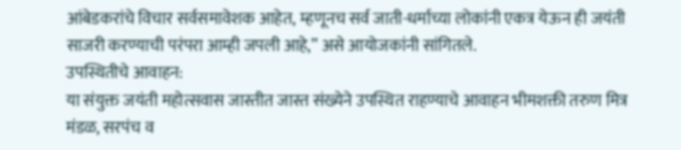आंबेडकरांचे विचार सर्वसमावेशक आहेत, म्हणूनच सर्व जाती-धर्माच्या लोकांनी एकत्र येऊन ही जयंती साजरी करण्याची परंपरा आम्ही जपली आहे,” असे आयोजकांनी सांगितले.
उपस्थितीचे आवाहन:
या संयुक्त जयंती महोत्सवास जास्तीत जास्त संख्येने उपस्थित राहण्याचे आवाहन भीमशक्ती तरुण मित्र मंडळ, सरपंच व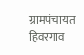ग्रामपंचायत हिवरगाव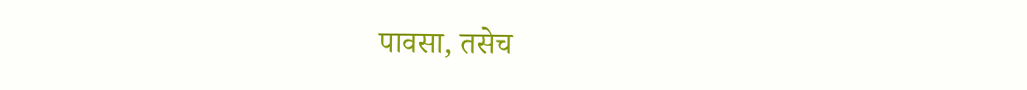पावसा, तसेच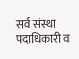सर्व संस्था पदाधिकारी व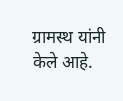ग्रामस्थ यांनी केले आहे.